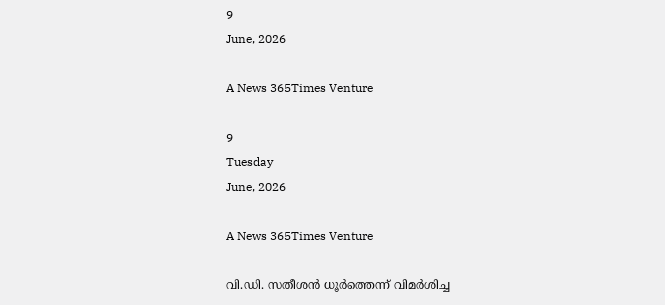9
June, 2026

A News 365Times Venture

9
Tuesday
June, 2026

A News 365Times Venture

വി.ഡി. സതീശന്‍ ധൂര്‍ത്തെന്ന് വിമര്‍ശിച്ച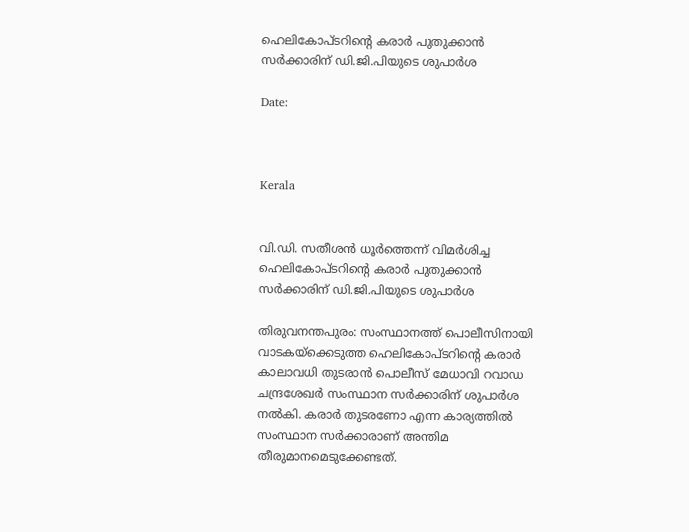ഹെലികോപ്ടറിന്റെ കരാര്‍ പുതുക്കാന്‍ സര്‍ക്കാരിന് ഡി.ജി.പിയുടെ ശുപാര്‍ശ

Date:



Kerala


വി.ഡി. സതീശന്‍ ധൂര്‍ത്തെന്ന് വിമര്‍ശിച്ച ഹെലികോപ്ടറിന്റെ കരാര്‍ പുതുക്കാന്‍ സര്‍ക്കാരിന് ഡി.ജി.പിയുടെ ശുപാര്‍ശ

തിരുവനന്തപുരം: സംസ്ഥാനത്ത് പൊലീസിനായി വാടകയ്‌ക്കെടുത്ത ഹെലികോപ്ടറിന്റെ കരാര്‍ കാലാവധി തുടരാന്‍ പൊലീസ് മേധാവി റവാഡ ചന്ദ്രശേഖര്‍ സംസ്ഥാന സര്‍ക്കാരിന് ശുപാര്‍ശ നല്‍കി. കരാര്‍ തുടരണോ എന്ന കാര്യത്തില്‍ സംസ്ഥാന സര്‍ക്കാരാണ് അന്തിമ തീരുമാനമെടുക്കേണ്ടത്.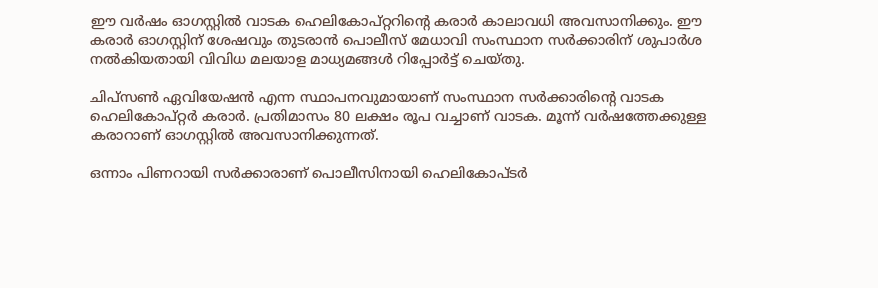ഈ വര്‍ഷം ഓഗസ്റ്റില്‍ വാടക ഹെലികോപ്റ്ററിന്റെ കരാര്‍ കാലാവധി അവസാനിക്കും. ഈ കരാര്‍ ഓഗസ്റ്റിന് ശേഷവും തുടരാന്‍ പൊലീസ് മേധാവി സംസ്ഥാന സര്‍ക്കാരിന് ശുപാര്‍ശ നല്‍കിയതായി വിവിധ മലയാള മാധ്യമങ്ങള്‍ റിപ്പോര്‍ട്ട് ചെയ്തു.

ചിപ്‌സണ്‍ ഏവിയേഷന്‍ എന്ന സ്ഥാപനവുമായാണ് സംസ്ഥാന സര്‍ക്കാരിന്റെ വാടക ഹെലികോപ്റ്റര്‍ കരാര്‍. പ്രതിമാസം 80 ലക്ഷം രൂപ വച്ചാണ് വാടക. മൂന്ന് വര്‍ഷത്തേക്കുള്ള കരാറാണ് ഓഗസ്റ്റില്‍ അവസാനിക്കുന്നത്.

ഒന്നാം പിണറായി സര്‍ക്കാരാണ് പൊലീസിനായി ഹെലികോപ്ടര്‍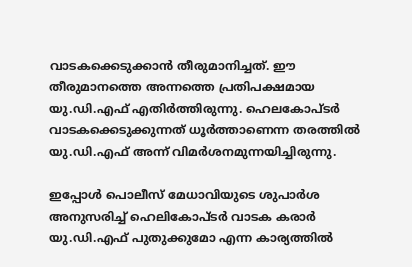വാടകക്കെടുക്കാന്‍ തീരുമാനിച്ചത്. ഈ തീരുമാനത്തെ അന്നത്തെ പ്രതിപക്ഷമായ യു.ഡി.എഫ് എതിര്‍ത്തിരുന്നു. ഹെലകോപ്ടര്‍ വാടകക്കെടുക്കുന്നത് ധൂര്‍ത്താണെന്ന തരത്തില്‍ യു.ഡി.എഫ് അന്ന് വിമര്‍ശനമുന്നയിച്ചിരുന്നു.

ഇപ്പോള്‍ പൊലീസ് മേധാവിയുടെ ശുപാര്‍ശ അനുസരിച്ച് ഹെലികോപ്ടര്‍ വാടക കരാര്‍ യു.ഡി.എഫ് പുതുക്കുമോ എന്ന കാര്യത്തില്‍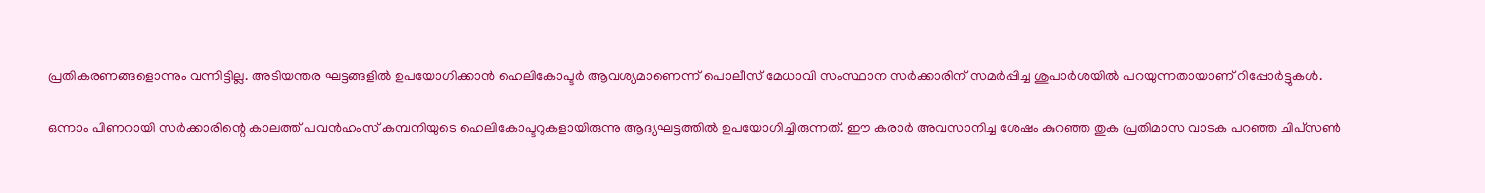പ്രതികരണങ്ങളൊന്നും വന്നിട്ടില്ല. അടിയന്തര ഘട്ടങ്ങളില്‍ ഉപയോഗിക്കാന്‍ ഹെലികോപ്ടര്‍ ആവശ്യമാണെന്ന് പൊലീസ് മേധാവി സംസ്ഥാന സര്‍ക്കാരിന് സമര്‍പ്പിച്ച ശുപാര്‍ശയില്‍ പറയുന്നതായാണ് റിപ്പോര്‍ട്ടുകള്‍.

ഒന്നാം പിണറായി സര്‍ക്കാരിന്റെ കാലത്ത് പവന്‍ഹംസ് കമ്പനിയുടെ ഹെലികോപ്ടറുകളായിരുന്നു ആദ്യഘട്ടത്തില്‍ ഉപയോഗിച്ചിരുന്നത്. ഈ കരാര്‍ അവസാനിച്ച ശേഷം കുറഞ്ഞ തുക പ്രതിമാസ വാടക പറഞ്ഞ ചിപ്‌സണ്‍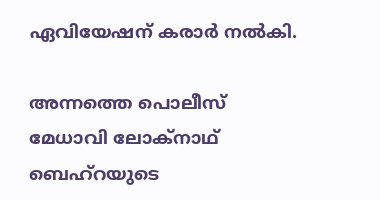ഏവിയേഷന് കരാര്‍ നല്‍കി.

അന്നത്തെ പൊലീസ് മേധാവി ലോക്‌നാഥ് ബെഹ്‌റയുടെ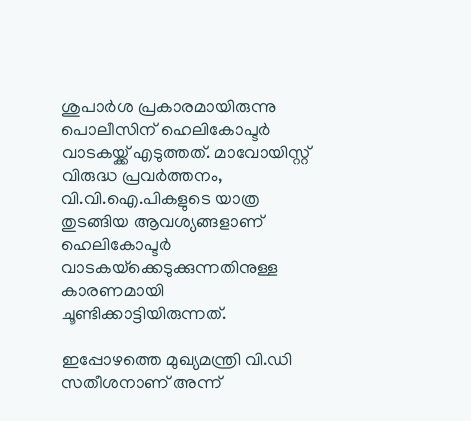ശുപാര്‍ശ പ്രകാരമായിരുന്നു പൊലീസിന് ഹെലികോപ്ടര്‍ വാടകയ്ക്ക് എടുത്തത്. മാവോയിസ്റ്റ് വിരുദ്ധ പ്രവര്‍ത്തനം, വി.വി.ഐ.പികളുടെ യാത്ര തുടങ്ങിയ ആവശ്യങ്ങളാണ് ഹെലികോപ്ടര്‍ വാടകയ്‌ക്കെടുക്കുന്നതിനുള്ള കാരണമായി ചൂണ്ടിക്കാട്ടിയിരുന്നത്.

ഇപ്പോഴത്തെ മുഖ്യമന്ത്രി വി.ഡി സതീശനാണ് അന്ന്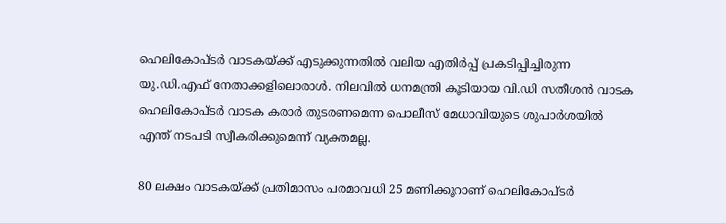ഹെലികോപ്ടര്‍ വാടകയ്ക്ക് എടുക്കുന്നതില്‍ വലിയ എതിര്‍പ്പ് പ്രകടിപ്പിച്ചിരുന്ന യു.ഡി.എഫ് നേതാക്കളിലൊരാള്‍. നിലവില്‍ ധനമന്ത്രി കൂടിയായ വി.ഡി സതീശന്‍ വാടക ഹെലികോപ്ടര്‍ വാടക കരാര്‍ തുടരണമെന്ന പൊലീസ് മേധാവിയുടെ ശുപാര്‍ശയില്‍ എന്ത് നടപടി സ്വീകരിക്കുമെന്ന് വ്യക്തമല്ല.

80 ലക്ഷം വാടകയ്ക്ക് പ്രതിമാസം പരമാവധി 25 മണിക്കൂറാണ് ഹെലികോപ്ടര്‍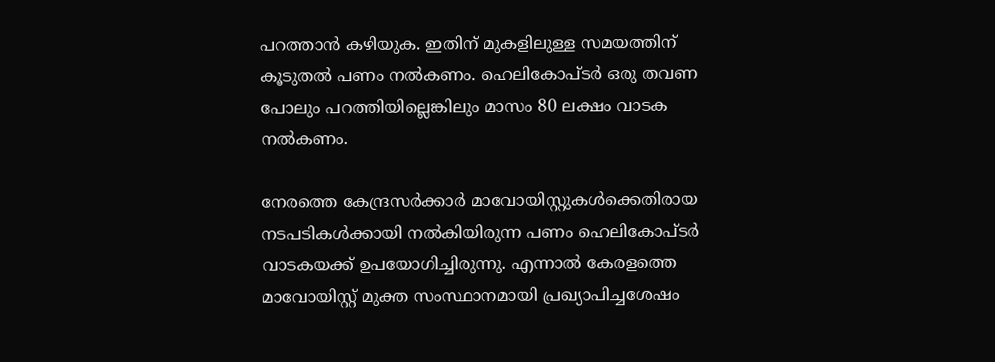പറത്താന്‍ കഴിയുക. ഇതിന് മുകളിലുള്ള സമയത്തിന് കൂടുതല്‍ പണം നല്‍കണം. ഹെലികോപ്ടര്‍ ഒരു തവണ പോലും പറത്തിയില്ലെങ്കിലും മാസം 80 ലക്ഷം വാടക നല്‍കണം.

നേരത്തെ കേന്ദ്രസര്‍ക്കാര്‍ മാവോയിസ്റ്റുകള്‍ക്കെതിരായ നടപടികള്‍ക്കായി നല്‍കിയിരുന്ന പണം ഹെലികോപ്ടര്‍ വാടകയക്ക് ഉപയോഗിച്ചിരുന്നു. എന്നാല്‍ കേരളത്തെ മാവോയിസ്റ്റ് മുക്ത സംസ്ഥാനമായി പ്രഖ്യാപിച്ചശേഷം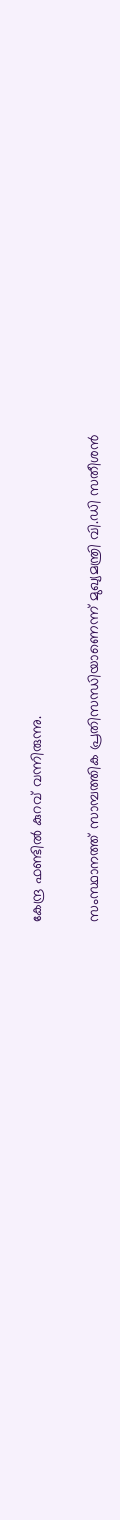കേന്ദ്ര ഫണ്ടില്‍ കുറവ് വന്നിരുന്നു.

സംസ്ഥാനത്ത് സാമ്പത്തിക പ്രതിസന്ധിയാണെന്ന് മുഖ്യമന്ത്രി വി.ഡി സതീശന്‍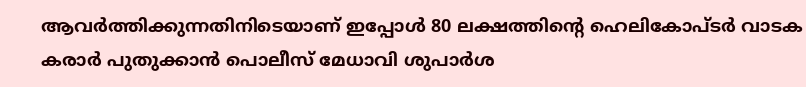ആവര്‍ത്തിക്കുന്നതിനിടെയാണ് ഇപ്പോള്‍ 80 ലക്ഷത്തിന്റെ ഹെലികോപ്ടര്‍ വാടക കരാര്‍ പുതുക്കാന്‍ പൊലീസ് മേധാവി ശുപാര്‍ശ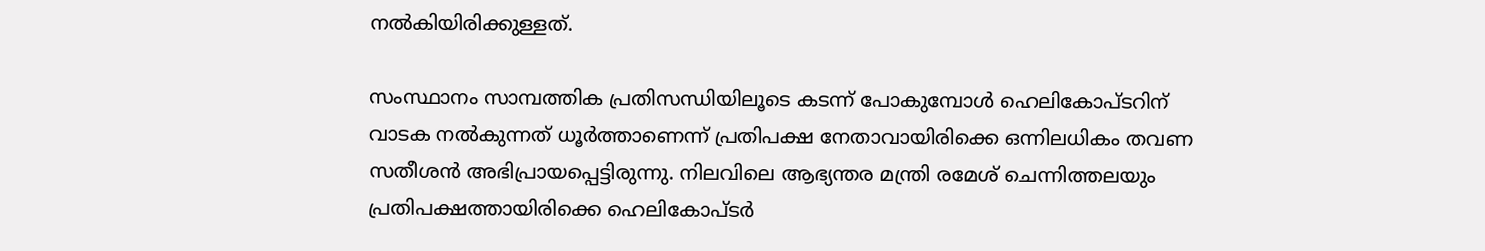നല്‍കിയിരിക്കുള്ളത്.

സംസ്ഥാനം സാമ്പത്തിക പ്രതിസന്ധിയിലൂടെ കടന്ന് പോകുമ്പോള്‍ ഹെലികോപ്ടറിന് വാടക നല്‍കുന്നത് ധൂര്‍ത്താണെന്ന് പ്രതിപക്ഷ നേതാവായിരിക്കെ ഒന്നിലധികം തവണ സതീശന്‍ അഭിപ്രായപ്പെട്ടിരുന്നു. നിലവിലെ ആഭ്യന്തര മന്ത്രി രമേശ് ചെന്നിത്തലയും പ്രതിപക്ഷത്തായിരിക്കെ ഹെലികോപ്ടര്‍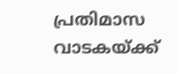പ്രതിമാസ വാടകയ്ക്ക്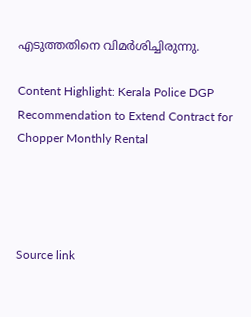എടുത്തതിനെ വിമര്‍ശിച്ചിരുന്നു.

Content Highlight: Kerala Police DGP Recommendation to Extend Contract for Chopper Monthly Rental




Source link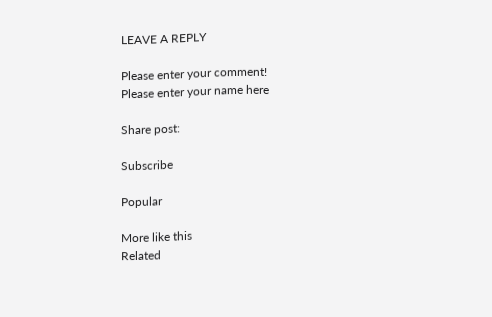LEAVE A REPLY

Please enter your comment!
Please enter your name here

Share post:

Subscribe

Popular

More like this
Related